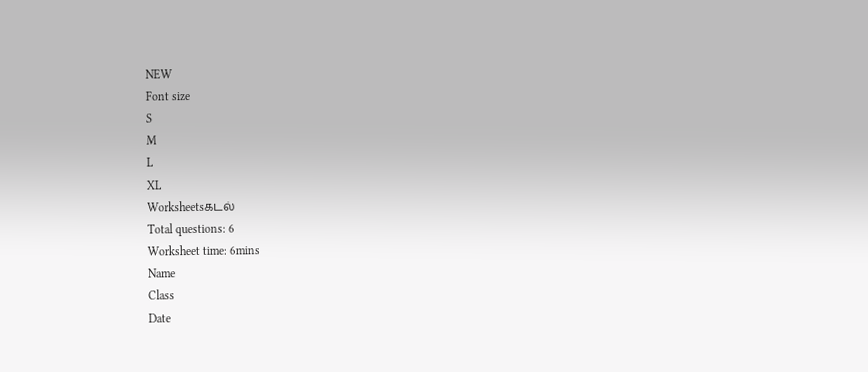NEW
Font size
S
M
L
XL
Worksheetsகடல்
Total questions: 6
Worksheet time: 6mins
Name
Class
Date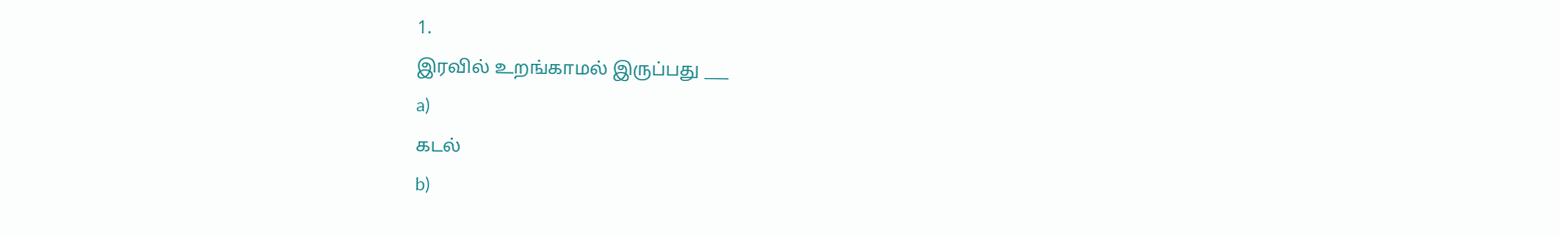1.
இரவில் உறங்காமல் இருப்பது ___
a)
கடல்
b)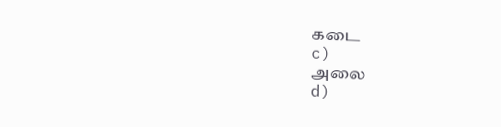கடை
c)
அலை
d)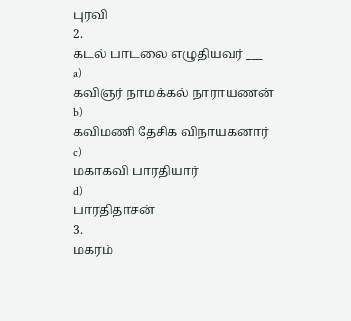புரவி
2.
கடல் பாடலை எழுதியவர் ___
a)
கவிஞர் நாமக்கல் நாராயணன்
b)
கவிமணி தேசிக விநாயகனார்
c)
மகாகவி பாரதியார்
d)
பாரதிதாசன்
3.
மகரம்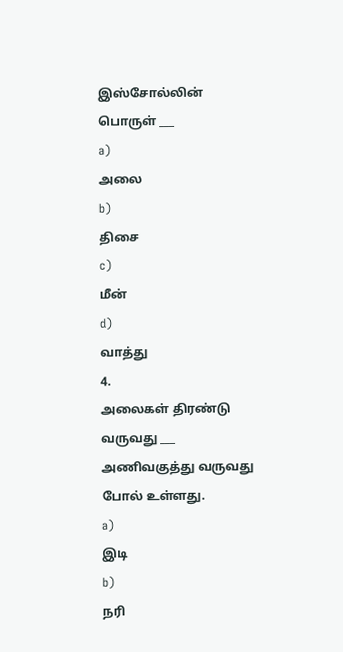இஸ்சோல்லின் பொருள் ___
a)
அலை
b)
திசை
c)
மீன்
d)
வாத்து
4.
அலைகள் திரண்டு வருவது ___ அணிவகுத்து வருவது போல் உள்ளது.
a)
இடி
b)
நரி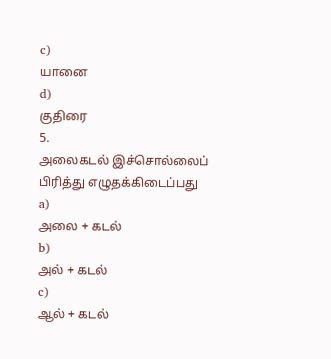c)
யானை
d)
குதிரை
5.
அலைகடல் இச்சொல்லைப் பிரித்து எழுதக்கிடைப்பது
a)
அலை + கடல்
b)
அல் + கடல்
c)
ஆல் + கடல்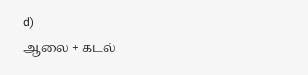d)
ஆலை + கடல்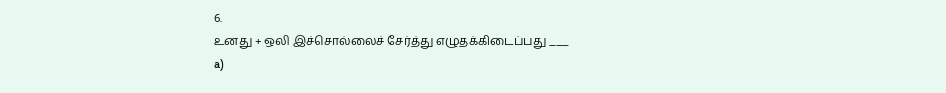6.
உனது + ஒலி இச்சொல்லைச் சேர்த்து எழுதக்கிடைப்பது ___
a)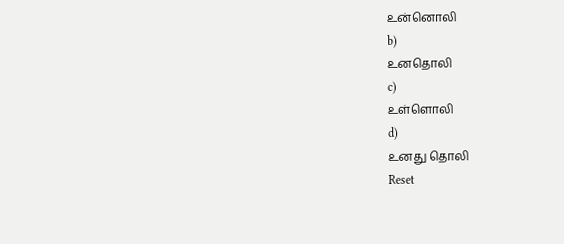உன்னொலி
b)
உனதொலி
c)
உள்ளொலி
d)
உனது தொலி
Reset